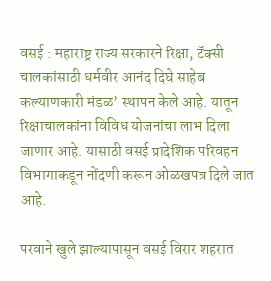वसई : महाराष्ट्र राज्य सरकारने रिक्षा, टॅक्सी चालकांसाठी धर्मवीर आनंद दिघे साहेब कल्याणकारी मंडळ’ स्थापन केले आहे. यातून रिक्षाचालकांना विविध योजनांचा लाभ दिला जाणार आहे. यासाठी वसई प्रादेशिक परिवहन विभागाकडून नोंदणी करून ओळखपत्र दिले जात आहे.

परवाने खुले झाल्यापासून वसई विरार शहरात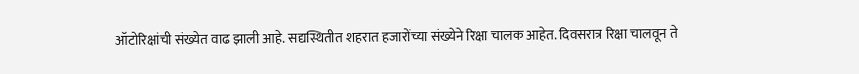ऑटोरिक्षांची संख्येत वाढ झाली आहे. सद्यस्थितीत शहरात हजारोंच्या संख्येने रिक्षा चालक आहेत. दिवसरात्र रिक्षा चालवून ते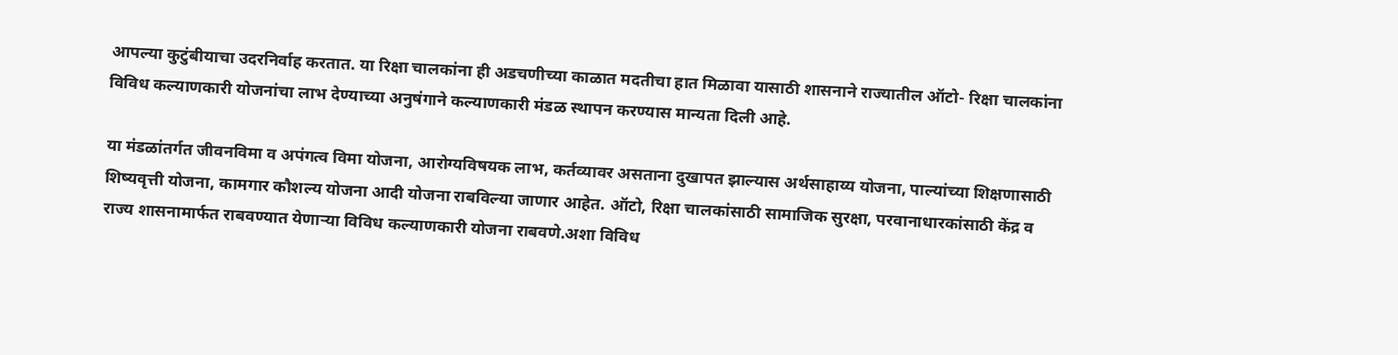आपल्या कुटुंबीयाचा उदरनिर्वाह करतात. या रिक्षा चालकांना ही अडचणीच्या काळात मदतीचा हात मिळावा यासाठी शासनाने राज्यातील ऑटो- रिक्षा चालकांना विविध कल्याणकारी योजनांचा लाभ देण्याच्या अनुषंगाने कल्याणकारी मंडळ स्थापन करण्यास मान्यता दिली आहे.

या मंडळांतर्गत जीवनविमा व अपंगत्व विमा योजना, आरोग्यविषयक लाभ, कर्तव्यावर असताना दुखापत झाल्यास अर्थसाहाय्य योजना, पाल्यांच्या शिक्षणासाठी शिष्यवृत्ती योजना, कामगार कौशल्य योजना आदी योजना राबविल्या जाणार आहेत. ऑटो, रिक्षा चालकांसाठी सामाजिक सुरक्षा, परवानाधारकांसाठी केंद्र व राज्य शासनामार्फत राबवण्यात येणाऱ्या विविध कल्याणकारी योजना राबवणे.अशा विविध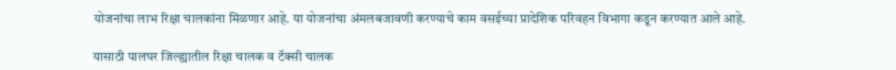योजनांचा लाभ रिक्षा चालकांना मिळणार आहे. या योजनांचा अंमलबजावणी करण्याचे काम वसईच्या प्रादेशिक परिवहन विभागा कडून करण्यात आले आहे.

यासाठी पालघर जिल्ह्यातील रिक्षा चालक व टॅक्सी चालक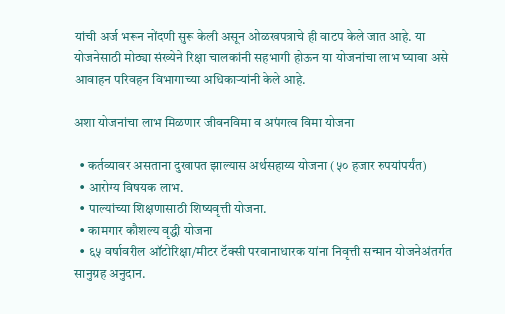यांची अर्ज भरून नोंदणी सुरू केली असून ओळखपत्राचे ही वाटप केले जात आहे. या योजनेसाठी मोठ्या संख्येने रिक्षा चालकांनी सहभागी होऊन या योजनांचा लाभ घ्यावा असे आवाहन परिवहन विभागाच्या अधिकाऱ्यांनी केले आहे.

अशा योजनांचा लाभ मिळणार जीवनविमा व अपंगत्व विमा योजना

  • कर्तव्यावर असताना दुखापत झाल्यास अर्थसहाय्य योजना (५० हजार रुपयांपर्यंत)
  • आरोग्य विषयक लाभ.
  • पाल्यांच्या शिक्षणासाठी शिष्यवृत्ती योजना.
  • कामगार कौशल्य वृद्धी योजना
  • ६५ वर्षावरील ऑटोरिक्षा/मीटर टॅक्सी परवानाधारक यांना निवृत्ती सन्मान योजनेअंतर्गत सानुग्रह अनुदान.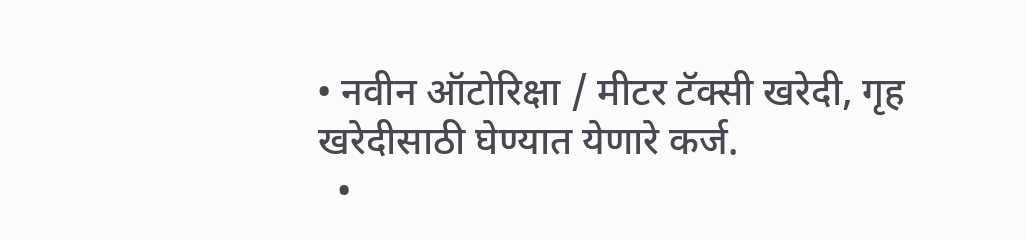• नवीन ऑटोरिक्षा / मीटर टॅक्सी खरेदी, गृह खरेदीसाठी घेण्यात येणारे कर्ज.
  •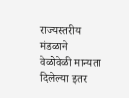राज्यस्तरीय मंडळाने वेळोवेळी मान्यता दिलेल्या इतर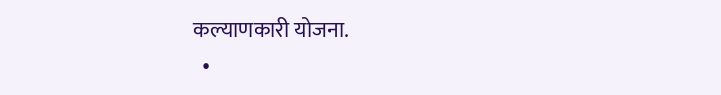कल्याणकारी योजना.
  •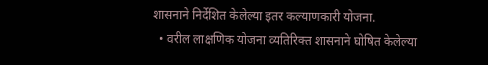शासनाने निर्देशित केलेल्या इतर कल्याणकारी योजना.
  • वरील लाक्षणिक योजना व्यतिरिक्त शासनाने घोषित केलेल्या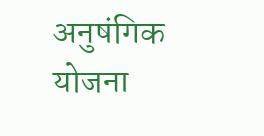अनुषंगिक योजना